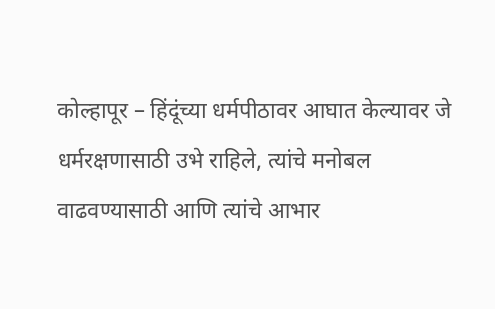कोल्हापूर – हिंदूंच्या धर्मपीठावर आघात केल्यावर जे धर्मरक्षणासाठी उभे राहिले, त्यांचे मनोबल वाढवण्यासाठी आणि त्यांचे आभार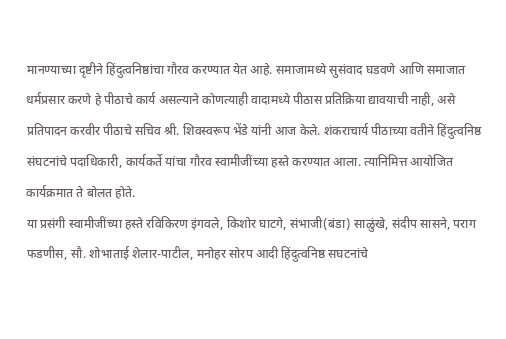मानण्याच्या दृष्टीने हिंदुत्वनिष्ठांचा गौरव करण्यात येत आहे. समाजामध्ये सुसंवाद घडवणे आणि समाजात धर्मप्रसार करणे हे पीठाचे कार्य असल्याने कोणत्याही वादामध्ये पीठास प्रतिक्रिया द्यावयाची नाही, असे प्रतिपादन करवीर पीठाचे सचिव श्री. शिवस्वरूप भेंडे यांनी आज केले. शंकराचार्य पीठाच्या वतीने हिंदुत्वनिष्ठ संघटनांचे पदाधिकारी, कार्यकर्ते यांचा गौरव स्वामीजींच्या हस्ते करण्यात आला. त्यानिमित्त आयोजित कार्यक्रमात ते बोलत होते.
या प्रसंगी स्वामीजींच्या हस्ते रविकिरण इंगवले, किशोर घाटगे, संभाजी(बंडा) साळुंखे, संदीप सासने, पराग फडणीस, सौ. शोभाताई शेलार-पाटील, मनोहर सोरप आदी हिंदुत्वनिष्ठ सघटनांचे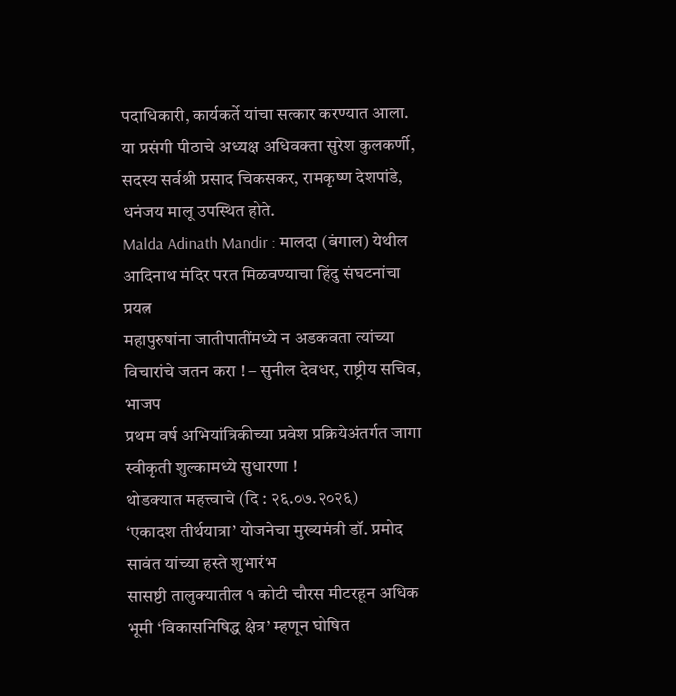पदाधिकारी, कार्यकर्ते यांचा सत्कार करण्यात आला. या प्रसंगी पीठाचे अध्यक्ष अधिवक्ता सुरेश कुलकर्णी, सदस्य सर्वश्री प्रसाद चिकसकर, रामकृष्ण देशपांडे, धनंजय मालू उपस्थित होते.
Malda Adinath Mandir : मालदा (बंगाल) येथील आदिनाथ मंदिर परत मिळवण्याचा हिंदु संघटनांचा प्रयत्न
महापुरुषांना जातीपातींमध्ये न अडकवता त्यांच्या विचारांचे जतन करा ! – सुनील देवधर, राष्ट्रीय सचिव, भाजप
प्रथम वर्ष अभियांत्रिकीच्या प्रवेश प्रक्रियेअंतर्गत जागा स्वीकृती शुल्कामध्ये सुधारणा !
थोडक्यात महत्त्वाचे (दि : २६.०७.२०२६)
‘एकादश तीर्थयात्रा’ योजनेचा मुख्यमंत्री डॉ. प्रमोद सावंत यांच्या हस्ते शुभारंभ
सासष्टी तालुक्यातील १ कोटी चौरस मीटरहून अधिक भूमी ‘विकासनिषिद्ध क्षेत्र’ म्हणून घोषित